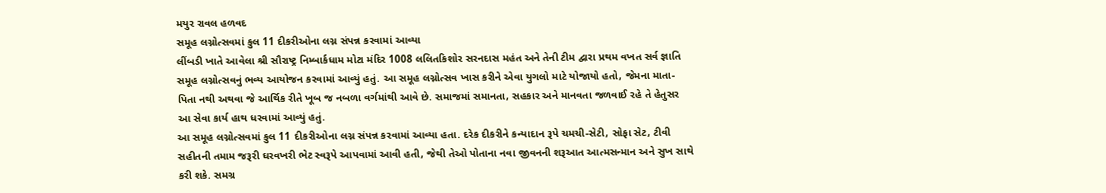મયુર રાવલ હળવદ
સમૂહ લગ્નોત્સવમાં કુલ 11 દીકરીઓના લગ્ન સંપન્ન કરવામાં આવ્યા
લીંબડી ખાતે આવેલા શ્રી સૌરાષ્ટ્ર નિમ્બાર્કધામ મોટા મંદિર 1008 લલિતકિશોર સરનદાસ મહંત અને તેની ટીમ દ્વારા પ્રથમ વખત સર્વ જ્ઞાતિ સમૂહ લગ્નોત્સવનું ભવ્ય આયોજન કરવામાં આવ્યું હતું. આ સમૂહ લગ્નોત્સવ ખાસ કરીને એવા યુગલો માટે યોજાયો હતો, જેમના માતા-પિતા નથી અથવા જે આર્થિક રીતે ખૂબ જ નબળા વર્ગમાંથી આવે છે. સમાજમાં સમાનતા, સહકાર અને માનવતા જળવાઈ રહે તે હેતુસર આ સેવા કાર્ય હાથ ધરવામાં આવ્યું હતું.
આ સમૂહ લગ્નોત્સવમાં કુલ 11 દીકરીઓના લગ્ન સંપન્ન કરવામાં આવ્યા હતા. દરેક દીકરીને કન્યાદાન રૂપે ચમચી-સેટી, સોફા સેટ, ટીવી સહીતની તમામ જરૂરી ઘરવખરી ભેટ સ્વરૂપે આપવામાં આવી હતી, જેથી તેઓ પોતાના નવા જીવનની શરૂઆત આત્મસન્માન અને સુખ સાથે કરી શકે. સમગ્ર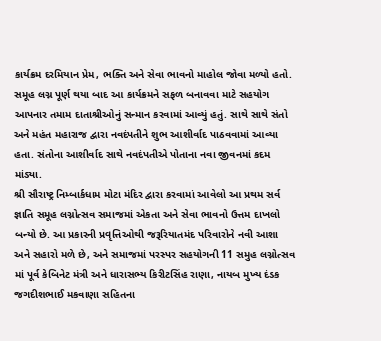કાર્યક્રમ દરમિયાન પ્રેમ, ભક્તિ અને સેવા ભાવનો માહોલ જોવા મળ્યો હતો.
સમૂહ લગ્ન પૂર્ણ થયા બાદ આ કાર્યક્રમને સફળ બનાવવા માટે સહયોગ આપનાર તમામ દાતાશ્રીઓનું સન્માન કરવામાં આવ્યું હતું. સાથે સાથે સંતો અને મહંત મહારાજ દ્વારા નવદંપતીને શુભ આશીર્વાદ પાઠવવામાં આવ્યા હતા. સંતોના આશીર્વાદ સાથે નવદંપતીએ પોતાના નવા જીવનમાં કદમ માંડ્યા.
શ્રી સૌરાષ્ટ્ર નિમ્બાર્કધામ મોટા મંદિર દ્વારા કરવામાં આવેલો આ પ્રથમ સર્વ જ્ઞાતિ સમૂહ લગ્નોત્સવ સમાજમાં એકતા અને સેવા ભાવનો ઉત્તમ દાખલો બન્યો છે. આ પ્રકારની પ્રવૃત્તિઓથી જરૂરિયાતમંદ પરિવારોને નવી આશા અને સહારો મળે છે, અને સમાજમાં પરસ્પર સહયોગની 11 સમુહ લગ્નોત્સવ માં પૂર્વ કેબિનેટ મંત્રી અને ધારાસભ્ય કિરીટસિંહ રાણા, નાયબ મુખ્ય દંડક જગદીશભાઈ મકવાણા સહિતના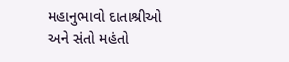મહાનુભાવો દાતાશ્રીઓ અને સંતો મહંતો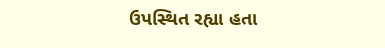ઉપસ્થિત રહ્યા હતા